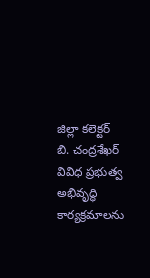జిల్లా కలెక్టర్ బి. చంద్రశేఖర్ వివిధ ప్రభుత్వ అభివృద్ధి కార్యక్రమాలను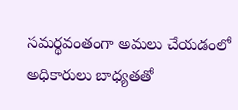సమర్థవంతంగా అమలు చేయడంలో అధికారులు బాధ్యతతో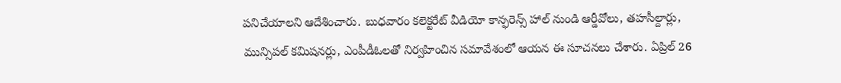పనిచేయాలని ఆదేశించారు. బుధవారం కలెక్టరేట్ వీడియో కాన్ఫరెన్స్ హాల్ నుండి ఆర్డీవోలు, తహసీల్దార్లు, మున్సిపల్ కమిషనర్లు, ఎంపీడీఓలతో నిర్వహించిన సమావేశంలో ఆయన ఈ సూచనలు చేశారు. ఏప్రిల్ 26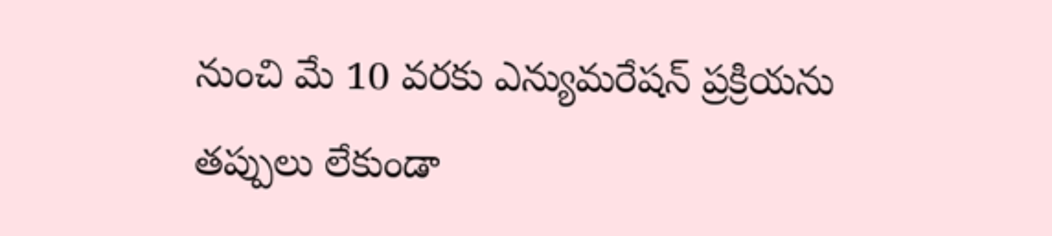నుంచి మే 10 వరకు ఎన్యుమరేషన్ ప్రక్రియను తప్పులు లేకుండా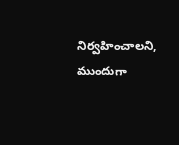నిర్వహించాలని, ముందుగా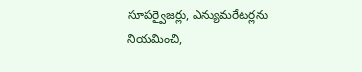సూపర్వైజర్లు, ఎన్యుమరేటర్లను నియమించి,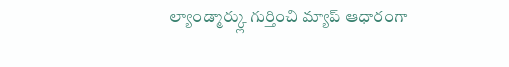ల్యాండ్మార్క్లు గుర్తించి మ్యాప్ ఆధారంగా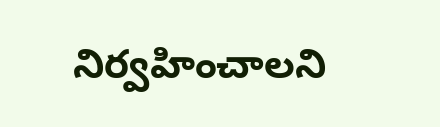నిర్వహించాలని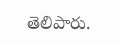తెలిపారు.